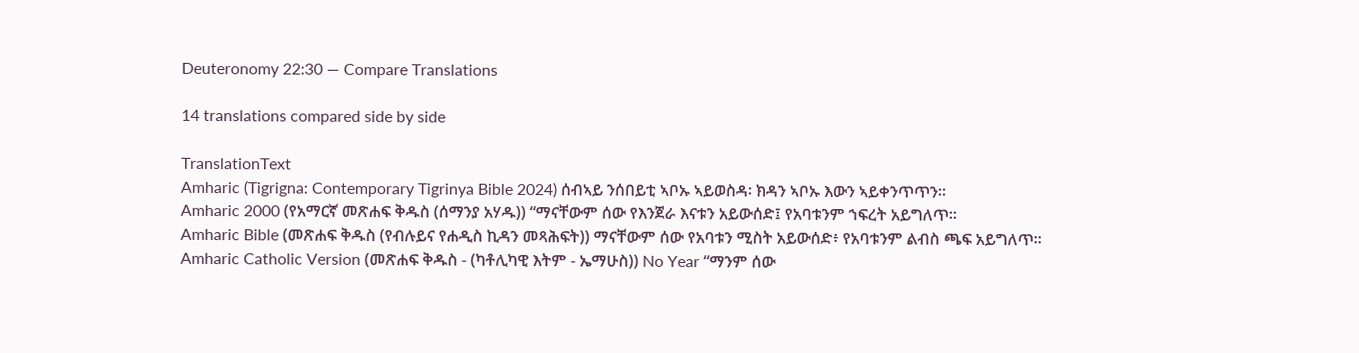Deuteronomy 22:30 — Compare Translations

14 translations compared side by side

TranslationText
Amharic (Tigrigna: Contemporary Tigrinya Bible 2024) ሰብኣይ ንሰበይቲ ኣቦኡ ኣይወስዳ፡ ክዳን ኣቦኡ እውን ኣይቀንጥጥን።
Amharic 2000 (የአማርኛ መጽሐፍ ቅዱስ (ሰማንያ አሃዱ)) “ማናቸውም ሰው የእንጀራ እናቱን አይውሰድ፤ የአባቱንም ኀፍረት አይግለጥ።
Amharic Bible (መጽሐፍ ቅዱስ (የብሉይና የሐዲስ ኪዳን መጻሕፍት)) ማናቸውም ሰው የአባቱን ሚስት አይውሰድ፥ የአባቱንም ልብስ ጫፍ አይግለጥ።
Amharic Catholic Version (መጽሐፍ ቅዱስ - (ካቶሊካዊ እትም - ኤማሁስ)) No Year “ማንም ሰው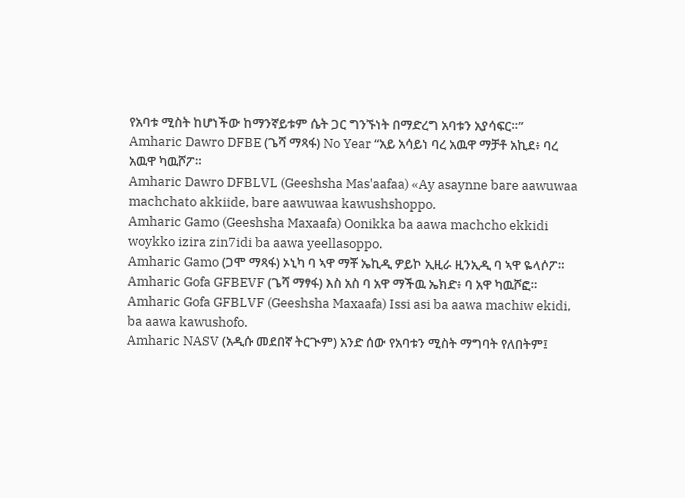የአባቱ ሚስት ከሆነችው ከማንኛይቱም ሴት ጋር ግንኙነት በማድረግ አባቱን አያሳፍር።”
Amharic Dawro DFBE (ጌሻ ማጻፋ) No Year “አይ አሳይነ ባረ አዉዋ ማቻቶ አኪደ፥ ባረ አዉዋ ካዉሾፖ።
Amharic Dawro DFBLVL (Geeshsha Mas'aafaa) «Ay asaynne bare aawuwaa machchato akkiide, bare aawuwaa kawushshoppo.
Amharic Gamo (Geeshsha Maxaafa) Oonikka ba aawa machcho ekkidi woykko izira zin7idi ba aawa yeellasoppo.
Amharic Gamo (ጋሞ ማጻፋ) ኦኒካ ባ ኣዋ ማቾ ኤኪዲ ዎይኮ ኢዚራ ዚንኢዲ ባ ኣዋ ዬላሶፖ።
Amharic Gofa GFBEVF (ጌሻ ማፃፋ) እስ አስ ባ አዋ ማችዉ ኤክድ፥ ባ አዋ ካዉሾፎ።
Amharic Gofa GFBLVF (Geeshsha Maxaafa) Issi asi ba aawa machiw ekidi, ba aawa kawushofo.
Amharic NASV (አዲሱ መደበኛ ትርጒም) አንድ ሰው የአባቱን ሚስት ማግባት የለበትም፤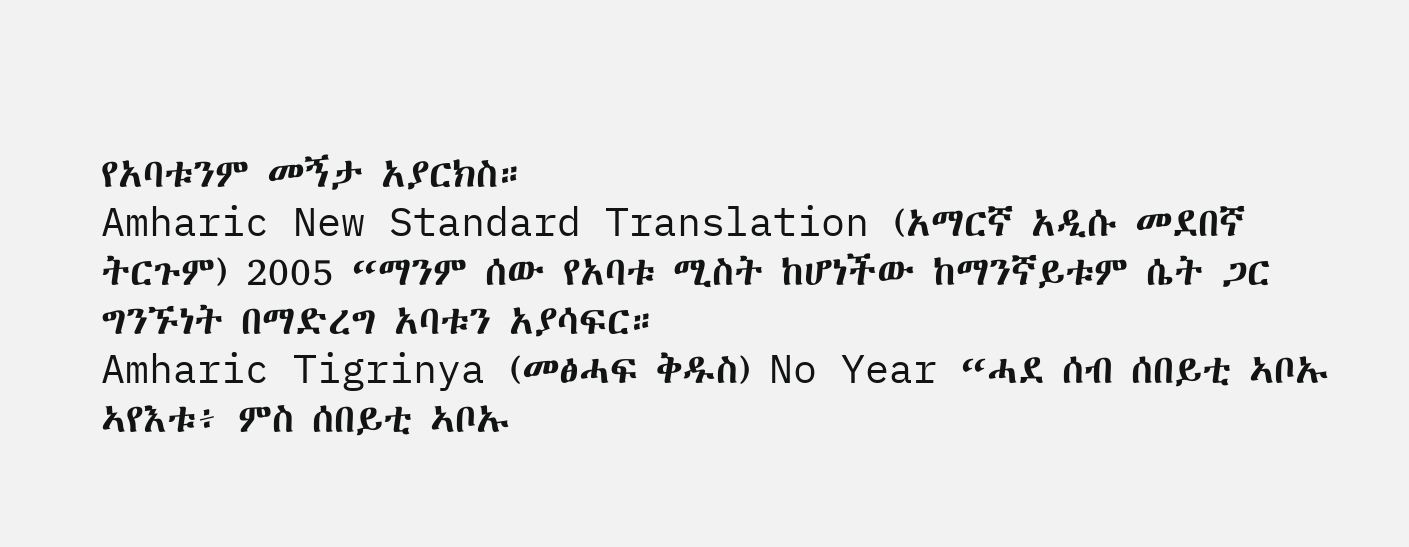የአባቱንም መኝታ አያርክስ።
Amharic New Standard Translation (አማርኛ አዲሱ መደበኛ ትርጉም) 2005 “ማንም ሰው የአባቱ ሚስት ከሆነችው ከማንኛይቱም ሴት ጋር ግንኙነት በማድረግ አባቱን አያሳፍር።
Amharic Tigrinya (መፅሓፍ ቅዱስ) No Year “ሓደ ሰብ ሰበይቲ ኣቦኡ ኣየእቱ፥ ምስ ሰበይቲ ኣቦኡ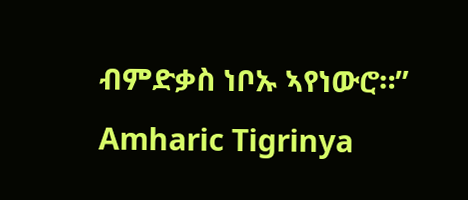ብምድቃስ ነቦኡ ኣየነውሮ።”
Amharic Tigrinya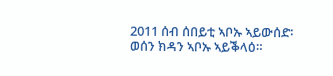2011 ሰብ ሰበይቲ ኣቦኡ ኣይውሰድ፡ ወሰን ክዳን ኣቦኡ ኣይቕላዕ።